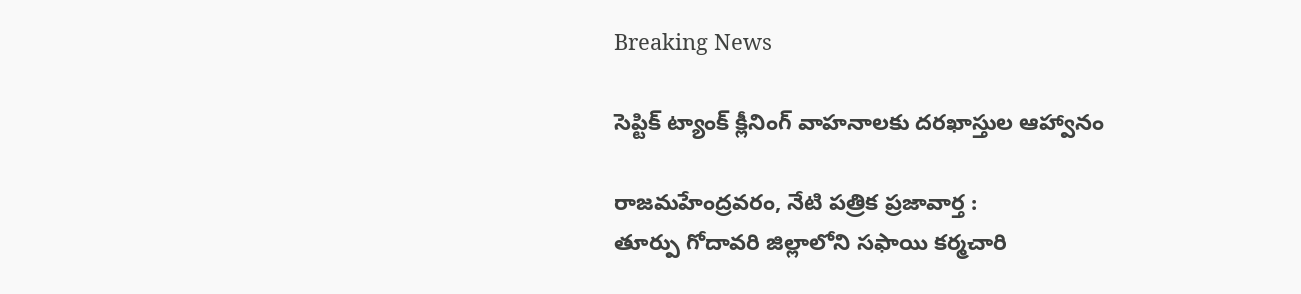Breaking News

సెప్టిక్ ట్యాంక్ క్లీనింగ్ వాహనాలకు దరఖాస్తుల ఆహ్వానం

రాజమహేంద్రవరం, నేటి పత్రిక ప్రజావార్త :
తూర్పు గోదావరి జిల్లాలోని సఫాయి కర్మచారి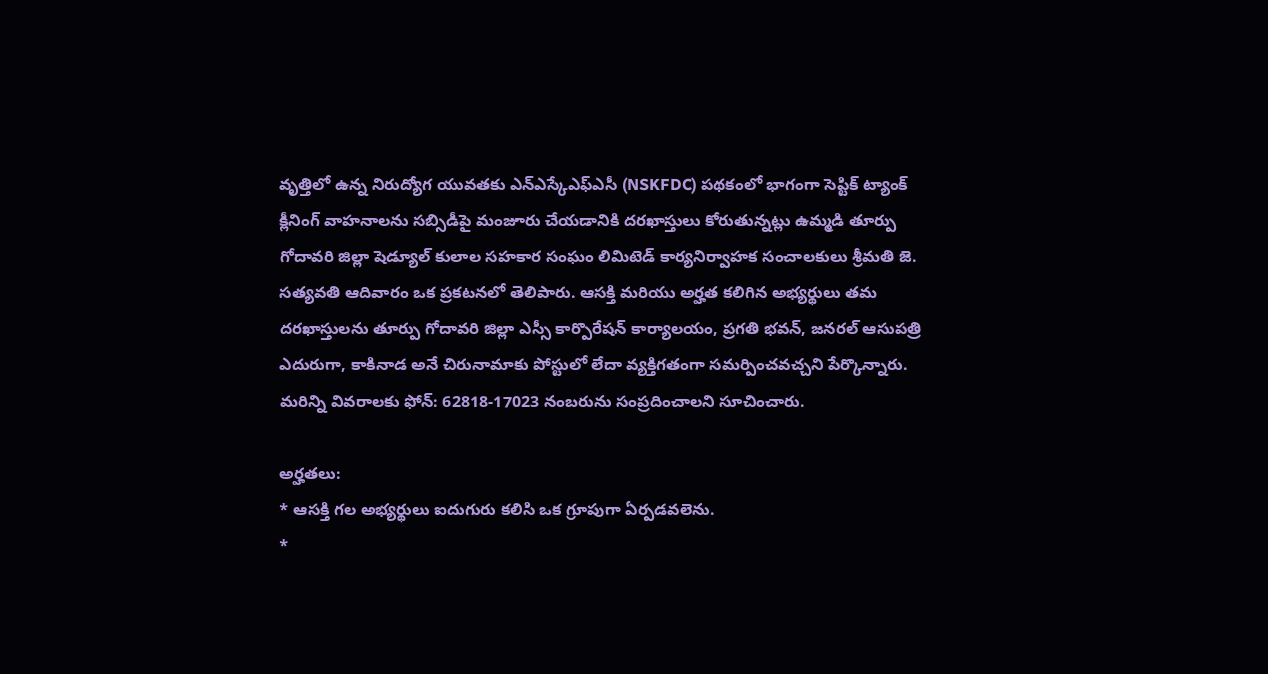వృత్తిలో ఉన్న నిరుద్యోగ యువతకు ఎన్ఎస్కేఎఫ్ఎసీ (NSKFDC) పథకంలో భాగంగా సెప్టిక్ ట్యాంక్ క్లీనింగ్ వాహనాలను సబ్సిడీపై మంజూరు చేయడానికి దరఖాస్తులు కోరుతున్నట్లు ఉమ్మడి తూర్పు గోదావరి జిల్లా షెడ్యూల్ కులాల సహకార సంఘం లిమిటెడ్ కార్యనిర్వాహక సంచాలకులు శ్రీమతి జె. సత్యవతి ఆదివారం ఒక ప్రకటనలో తెలిపారు. ఆసక్తి మరియు అర్హత కలిగిన అభ్యర్థులు తమ దరఖాస్తులను తూర్పు గోదావరి జిల్లా ఎస్సీ కార్పొరేషన్ కార్యాలయం, ప్రగతి భవన్, జనరల్ ఆసుపత్రి ఎదురుగా, కాకినాడ అనే చిరునామాకు పోస్టులో లేదా వ్యక్తిగతంగా సమర్పించవచ్చని పేర్కొన్నారు. మరిన్ని వివరాలకు ఫోన్: 62818-17023 నంబరును సంప్రదించాలని సూచించారు.

అర్హతలు:
* ఆసక్తి గల అభ్యర్థులు ఐదుగురు కలిసి ఒక గ్రూపుగా ఏర్పడవలెను.
*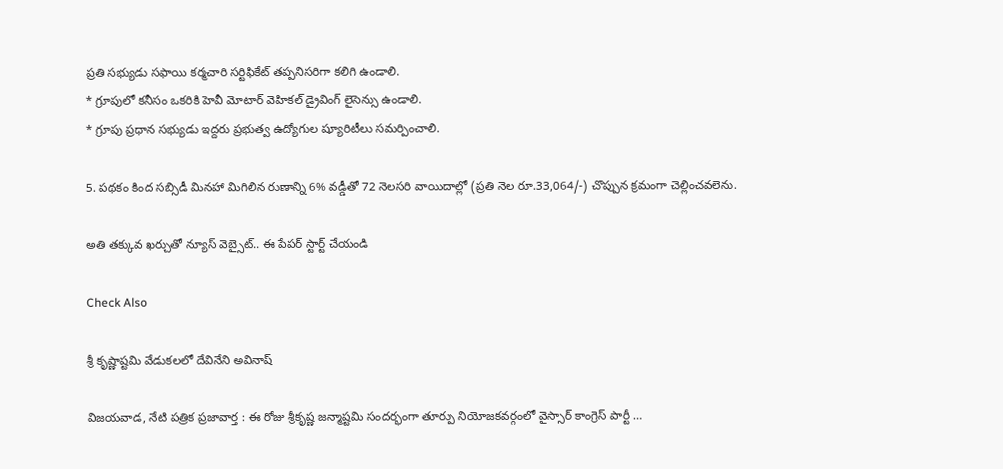ప్రతి సభ్యుడు సఫాయి కర్మచారి సర్టిఫికేట్ తప్పనిసరిగా కలిగి ఉండాలి.
* గ్రూపులో కనీసం ఒకరికి హెవీ మోటార్ వెహికల్ డ్రైవింగ్ లైసెన్సు ఉండాలి.
* గ్రూపు ప్రధాన సభ్యుడు ఇద్దరు ప్రభుత్వ ఉద్యోగుల ష్యూరిటీలు సమర్పించాలి.

5. పథకం కింద సబ్సిడీ మినహా మిగిలిన రుణాన్ని 6% వడ్డీతో 72 నెలసరి వాయిదాల్లో (ప్రతి నెల రూ.33,064/-) చొప్పున క్రమంగా చెల్లించవలెను.

అతి తక్కువ ఖర్చుతో న్యూస్ వెబ్సైట్.. ఈ పేపర్ స్టార్ట్ చేయండి

Check Also

శ్రీ కృష్ణాష్టమి వేడుకలలో దేవినేని అవినాష్

విజయవాడ, నేటి పత్రిక ప్రజావార్త : ఈ రోజు శ్రీకృష్ణ జన్మాష్టమి సందర్భంగా తూర్పు నియోజకవర్గంలో వైస్సార్ కాంగ్రెస్ పార్టీ …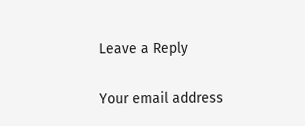Leave a Reply

Your email address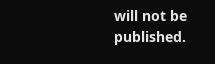will not be published.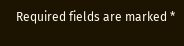Required fields are marked *